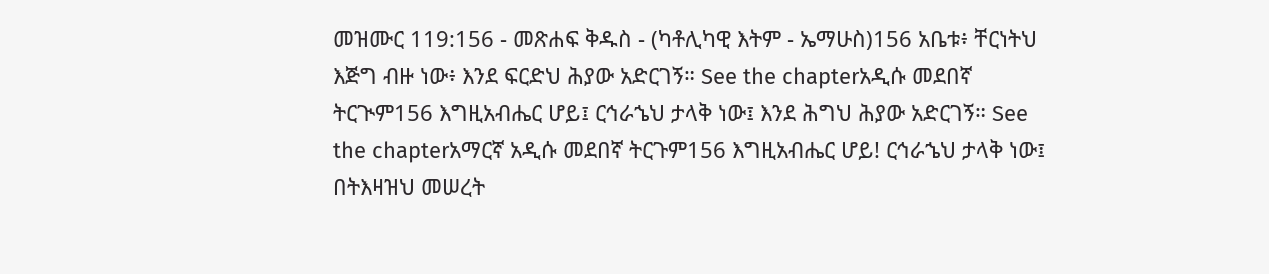መዝሙር 119:156 - መጽሐፍ ቅዱስ - (ካቶሊካዊ እትም - ኤማሁስ)156 አቤቱ፥ ቸርነትህ እጅግ ብዙ ነው፥ እንደ ፍርድህ ሕያው አድርገኝ። See the chapterአዲሱ መደበኛ ትርጒም156 እግዚአብሔር ሆይ፤ ርኅራኄህ ታላቅ ነው፤ እንደ ሕግህ ሕያው አድርገኝ። See the chapterአማርኛ አዲሱ መደበኛ ትርጉም156 እግዚአብሔር ሆይ! ርኅራኄህ ታላቅ ነው፤ በትእዛዝህ መሠረት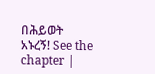በሕይወት አኑረኝ! See the chapter |